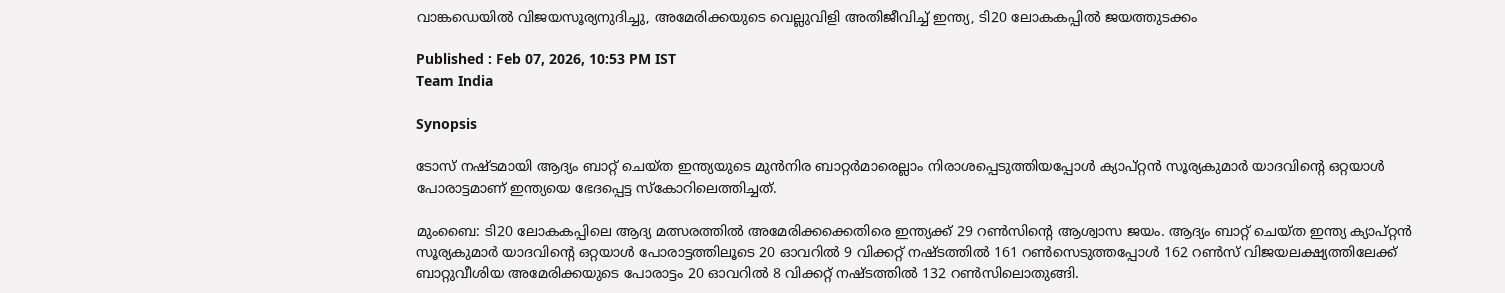വാങ്കഡെയില്‍ വിജയസൂര്യനുദിച്ചു, അമേരിക്കയുടെ വെല്ലുവിളി അതിജീവിച്ച് ഇന്ത്യ, ടി20 ലോകകപ്പില്‍ ജയത്തുടക്കം

Published : Feb 07, 2026, 10:53 PM IST
Team India

Synopsis

ടോസ് നഷ്ടമായി ആദ്യം ബാറ്റ് ചെയ്ത ഇന്ത്യയുടെ മുന്‍നിര ബാറ്റര്‍മാരെല്ലാം നിരാശപ്പെടുത്തിയപ്പോള്‍ ക്യാപ്റ്റൻ സൂര്യകുമാര്‍ യാദവിന്‍റെ ഒറ്റയാള്‍ പോരാട്ടമാണ് ഇന്ത്യയെ ഭേദപ്പെട്ട സ്കോറിലെത്തിച്ചത്.

മുംബൈ: ടി20 ലോകകപ്പിലെ ആദ്യ മത്സരത്തില്‍ അമേരിക്കക്കെതിരെ ഇന്ത്യക്ക് 29 റണ്‍സിന്‍റെ ആശ്വാസ ജയം. ആദ്യം ബാറ്റ് ചെയ്ത ഇന്ത്യ ക്യാപ്റ്റൻ സൂര്യകുമാര്‍ യാദവിന്‍റെ ഒറ്റയാള്‍ പോരാട്ടത്തിലൂടെ 20 ഓവറില്‍ 9 വിക്കറ്റ് നഷ്ടത്തില്‍ 161 റണ്‍സെടുത്തപ്പോള്‍ 162 റണ്‍സ് വിജയലക്ഷ്യത്തിലേക്ക് ബാറ്റുവീശിയ അമേരിക്കയുടെ പോരാട്ടം 20 ഓവറില്‍ 8 വിക്കറ്റ് നഷ്ടത്തില്‍ 132 റണ്‍സിലൊതുങ്ങി.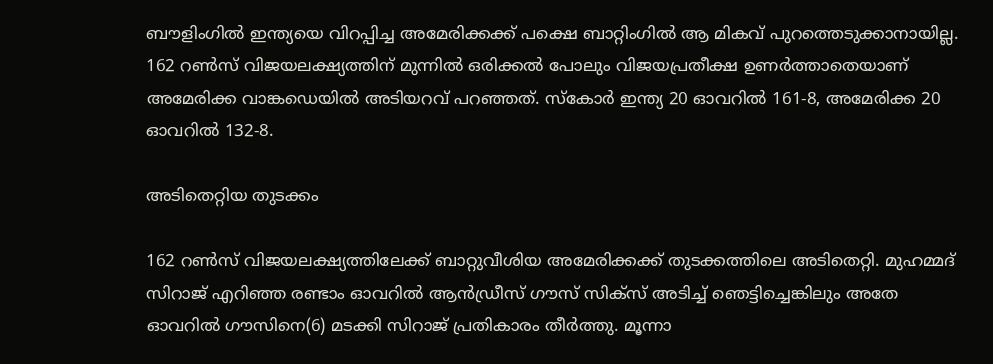ബൗളിംഗില്‍ ഇന്ത്യയെ വിറപ്പിച്ച അമേരിക്കക്ക് പക്ഷെ ബാറ്റിംഗില്‍ ആ മികവ് പുറത്തെടുക്കാനായില്ല. 162 റണ്‍സ് വിജയലക്ഷ്യത്തിന് മുന്നില്‍ ഒരിക്കല്‍ പോലും വിജയപ്രതീക്ഷ ഉണര്‍ത്താതെയാണ് അമേരിക്ക വാങ്കഡെയില്‍ അടിയറവ് പറഞ്ഞത്. സ്കോര്‍ ഇന്ത്യ 20 ഓവറില്‍ 161-8, അമേരിക്ക 20 ഓവറില്‍ 132-8.

അടിതെറ്റിയ തുടക്കം

162 റണ്‍സ് വിജയലക്ഷ്യത്തിലേക്ക് ബാറ്റുവീശിയ അമേരിക്കക്ക് തുടക്കത്തിലെ അടിതെറ്റി. മുഹമ്മദ് സിറാജ് എറിഞ്ഞ രണ്ടാം ഓവറില്‍ ആന്‍ഡ്രീസ് ഗൗസ് സിക്സ് അടിച്ച് ഞെട്ടിച്ചെങ്കിലും അതേ ഓവറില്‍ ഗൗസിനെ(6) മടക്കി സിറാജ് പ്രതികാരം തീര്‍ത്തു. മൂന്നാ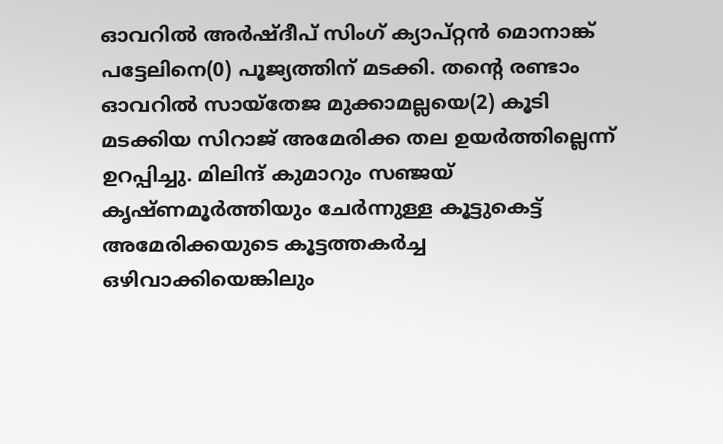ഓവറില്‍ അര്‍ഷ്ദീപ് സിംഗ് ക്യാപ്റ്റൻ മൊനാങ്ക് പട്ടേലിനെ(0) പൂജ്യത്തിന് മടക്കി. തന്‍റെ രണ്ടാം ഓവറില്‍ സായ്തേജ മുക്കാമല്ലയെ(2) കൂടി മടക്കിയ സിറാജ് അമേരിക്ക തല ഉയര്‍ത്തില്ലെന്ന് ഉറപ്പിച്ചു. മിലിന്ദ് കുമാറും സഞ്ജയ് കൃഷ്ണമൂര്‍ത്തിയും ചേര്‍ന്നുള്ള കൂട്ടുകെട്ട് അമേരിക്കയുടെ കൂട്ടത്തകര്‍ച്ച ഒഴിവാക്കിയെങ്കിലും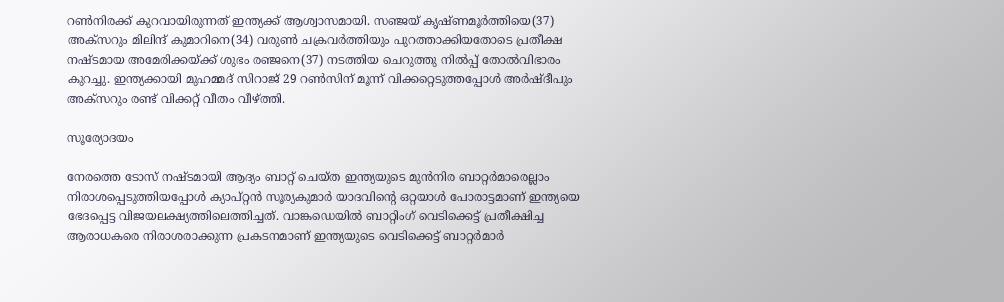റണ്‍നിരക്ക് കുറവായിരുന്നത് ഇന്ത്യക്ക് ആശ്വാസമായി. സഞ്ജയ് കൃഷ്ണമൂര്‍ത്തിയെ(37) അക്സറും മിലിന്ദ് കുമാറിനെ(34) വരുണ്‍ ചക്രവര്‍ത്തിയും പുറത്താക്കിയതോടെ പ്രതീക്ഷ നഷ്ടമായ അമേരിക്കയ്ക്ക് ശുഭം രഞ്ജനെ(37) നടത്തിയ ചെറുത്തു നില്‍പ്പ് തോല്‍വിഭാരം കുറച്ചു. ഇന്ത്യക്കായി മുഹമ്മദ് സിറാജ് 29 റണ്‍സിന് മൂന്ന് വിക്കറ്റെടുത്തപ്പോള്‍ അര്‍ഷ്ദീപും അക്സറും രണ്ട് വിക്കറ്റ് വീതം വീഴ്ത്തി.

സൂര്യോദയം

നേരത്തെ ടോസ് നഷ്ടമായി ആദ്യം ബാറ്റ് ചെയ്ത ഇന്ത്യയുടെ മുന്‍നിര ബാറ്റര്‍മാരെല്ലാം നിരാശപ്പെടുത്തിയപ്പോള്‍ ക്യാപ്റ്റൻ സൂര്യകുമാര്‍ യാദവിന്‍റെ ഒറ്റയാള്‍ പോരാട്ടമാണ് ഇന്ത്യയെ ഭേദപ്പെട്ട വിജയലക്ഷ്യത്തിലെത്തിച്ചത്. വാങ്കഡെയില്‍ ബാറ്റിംഗ് വെടിക്കെട്ട് പ്രതീക്ഷിച്ച ആരാധകരെ നിരാശരാക്കുന്ന പ്രകടനമാണ് ഇന്ത്യയുടെ വെടിക്കെട്ട് ബാറ്റര്‍മാര്‍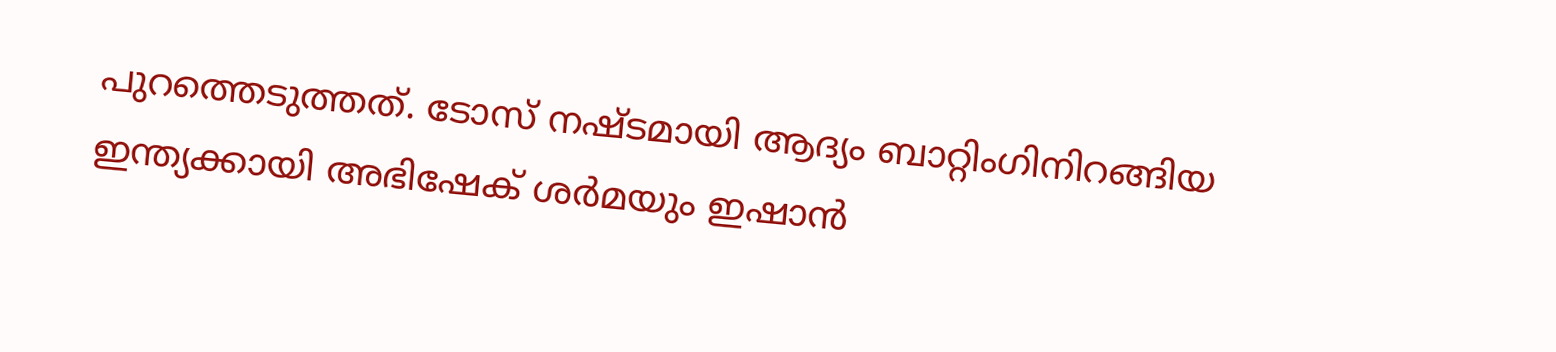പുറത്തെടുത്തത്. ടോസ് നഷ്ടമായി ആദ്യം ബാറ്റിംഗിനിറങ്ങിയ ഇന്ത്യക്കായി അഭിഷേക് ശര്‍മയും ഇഷാൻ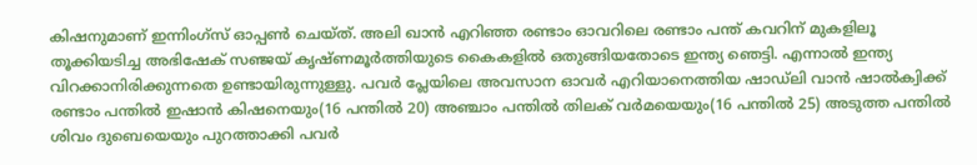കിഷനുമാണ് ഇന്നിംഗ്സ് ഓപ്പണ്‍ ചെയ്ത്. അലി ഖാന്‍ എറിഞ്ഞ രണ്ടാം ഓവറിലെ രണ്ടാം പന്ത് കവറിന് മുകളിലൂ തൂക്കിയടിച്ച അഭിഷേക് സഞ്ജയ് കൃഷ്ണമൂര്‍ത്തിയുടെ കൈകളില്‍ ഒതുങ്ങിയതോടെ ഇന്ത്യ ഞെട്ടി. എന്നാല്‍ ഇന്ത്യ വിറക്കാനിരിക്കുന്നതെ ഉണ്ടായിരുന്നുള്ളു. പവര്‍ പ്ലേയിലെ അവസാന ഓവര്‍ എറിയാനെത്തിയ ഷാഡ്‌ലി വാൻ ഷാൽക്വിക്ക് രണ്ടാം പന്തില്‍ ഇഷാന്‍ കിഷനെയും(16 പന്തില്‍ 20) അഞ്ചാം പന്തില്‍ തിലക് വര്‍മയെയും(16 പന്തില്‍ 25) അടുത്ത പന്തില്‍ ശിവം ദുബെയെയും പുറത്താക്കി പവര്‍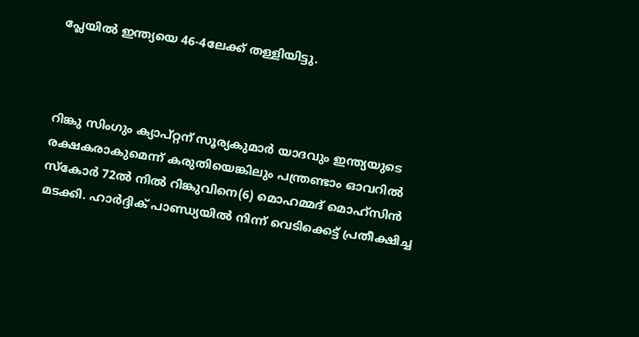പ്ലേയില്‍ ഇന്ത്യയെ 46-4ലേക്ക് തള്ളിയിട്ടു.



റിങ്കു സിംഗും ക്യാപ്റ്റന് സൂര്യകുമാര്‍ യാദവും ഇന്ത്യയുടെ രക്ഷകരാകുമെന്ന് കരുതിയെങ്കിലും പന്ത്രണ്ടാം ഓവറില്‍ സ്കോര്‍ 72ല്‍ നില്‍ റിങ്കുവിനെ(6) മൊഹമ്മദ് മൊഹ്സിന്‍ മടക്കി. ഹാര്‍ദ്ദിക് പാണ്ഡ്യയില്‍ നിന്ന് വെടിക്കെട്ട് പ്രതീക്ഷിച്ച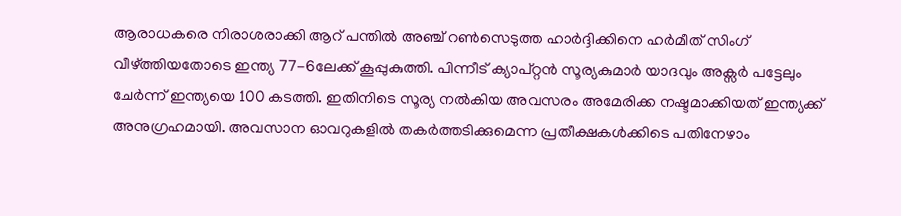ആരാധകരെ നിരാശരാക്കി ആറ് പന്തില്‍ അഞ്ച് റണ്‍സെടുത്ത ഹാര്‍ദ്ദിക്കിനെ ഹര്‍മീത് സിംഗ് വീഴ്ത്തിയതോടെ ഇന്ത്യ 77-6ലേക്ക് കൂപ്പുകുത്തി. പിന്നീട് ക്യാപ്റ്റന്‍ സൂര്യകുമാര്‍ യാദവും അക്സര്‍ പട്ടേലും ചേര്‍ന്ന് ഇന്ത്യയെ 100 കടത്തി. ഇതിനിടെ സൂര്യ നല്‍കിയ അവസരം അമേരിക്ക നഷ്ടമാക്കിയത് ഇന്ത്യക്ക് അനുഗ്രഹമായി. അവസാന ഓവറുകളില്‍ തകര്‍ത്തടിക്കുമെന്ന പ്രതീക്ഷകള്‍ക്കിടെ പതിനേഴാം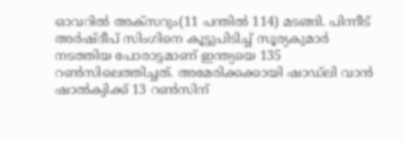ഓവറില്‍ അക്സറും(11 പന്തില്‍ 114) മടങ്ങി. പിന്നീട് അര്‍ഷ്ദീപ് സിംഗിനെ കൂട്ടുപിടിച്ച് സൂര്യകുമാര്‍ നടത്തിയ പോരാട്ടമാണ് ഇന്ത്യയെ 135 റണ്‍സിലെത്തിച്ചത്. അമേരിക്കക്കായി ഷാഡ്‌ലി വാൻ ഷാൽക്വിക്ക് 13 റണ്‍സിന്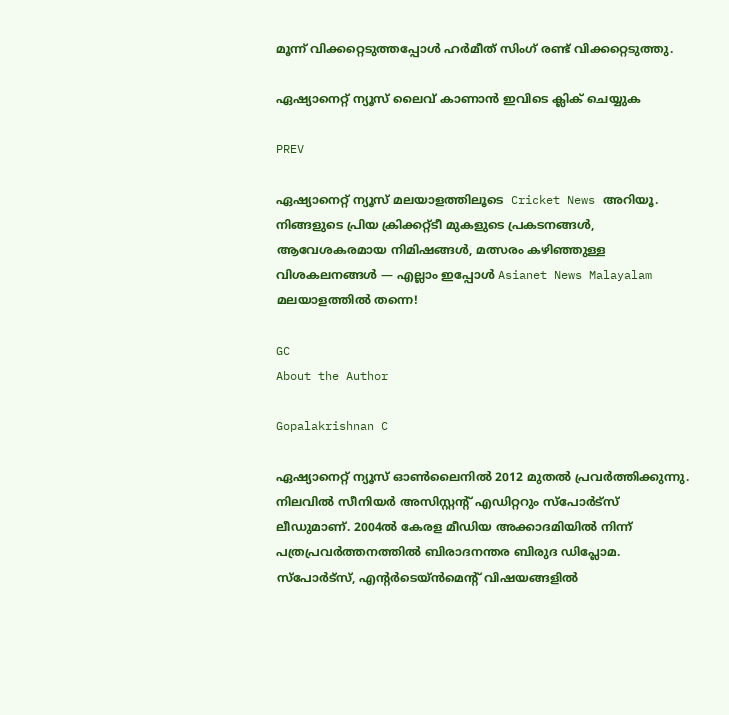മൂന്ന് വിക്കറ്റെടുത്തപ്പോള്‍ ഹര്‍മീത് സിംഗ് രണ്ട് വിക്കറ്റെടുത്തു.

ഏഷ്യാനെറ്റ് ന്യൂസ് ലൈവ് കാണാന്‍ ഇവിടെ ക്ലിക് ചെയ്യുക

PREV

ഏഷ്യാനെറ്റ് ന്യൂസ് മലയാളത്തിലൂടെ  Cricket News അറിയൂ.  നിങ്ങളുടെ പ്രിയ ക്രിക്കറ്റ്ടീ മുകളുടെ പ്രകടനങ്ങൾ, ആവേശകരമായ നിമിഷങ്ങൾ, മത്സരം കഴിഞ്ഞുള്ള വിശകലനങ്ങൾ — എല്ലാം ഇപ്പോൾ Asianet News Malayalam മലയാളത്തിൽ തന്നെ!

GC
About the Author

Gopalakrishnan C

ഏഷ്യാനെറ്റ് ന്യൂസ് ഓണ്‍ലൈനില്‍ 2012 മുതല്‍ പ്രവര്‍ത്തിക്കുന്നു. നിലവില്‍ സീനിയര്‍ അസിസ്റ്റന്‍റ് എഡിറ്ററും സ്പോർട്സ് ലീഡുമാണ്. 2004ൽ കേരള മീഡിയ അക്കാദമിയില്‍ നിന്ന് പത്രപ്രവര്‍ത്തനത്തില്‍ ബിരാദനന്തര ബിരുദ ഡിപ്ലോമ. സ്പോര്‍ട്സ്, എന്‍റര്‍ടെയ്ൻമെന്‍റ് വിഷയങ്ങളില്‍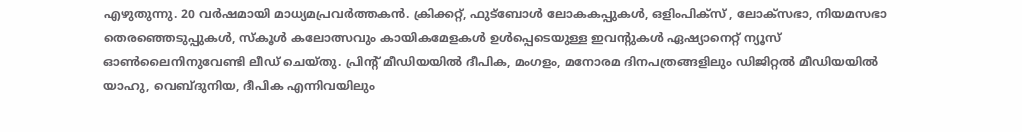എഴുതുന്നു. 20 വര്‍ഷമായി മാധ്യമപ്രവര്‍ത്തകൻ. ക്രിക്കറ്റ്, ഫുട്ബോള്‍ ലോകകപ്പുകൾ, ഒളിംപിക്സ് , ലോക്സഭാ, നിയമസഭാ തെരഞ്ഞെടുപ്പുകള്‍, സ്കൂള്‍ കലോത്സവും കായികമേളകള്‍ ഉള്‍പ്പെടെയുള്ള ഇവന്‍റുകള്‍ ഏഷ്യാനെറ്റ് ന്യൂസ് ഓണ്‍ലൈനിനുവേണ്ടി ലീഡ് ചെയ്തു. പ്രിന്‍റ് മീഡിയയില്‍ ദീപിക, മംഗളം, മനോരമ ദിനപത്രങ്ങളിലും ഡിജിറ്റൽ മീഡിയയില്‍ യാഹു, വെബ്ദുനിയ, ദീപിക എന്നിവയിലും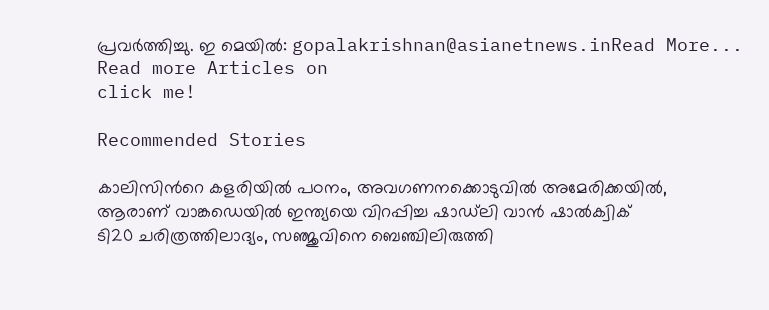പ്രവര്‍ത്തിച്ചു. ഇ മെയില്‍: gopalakrishnan@asianetnews.inRead More...
Read more Articles on
click me!

Recommended Stories

കാലിസിന്‍റെ കളരിയില്‍ പഠനം, അവഗണനക്കൊടുവില്‍ അമേരിക്കയിൽ, ആരാണ് വാങ്കഡെയില്‍ ഇന്ത്യയെ വിറപ്പിച്ച ഷാഡ്‌ലി വാൻ ഷാൽക്വിക്
ടി20 ചരിത്രത്തിലാദ്യം, സഞ്ജുവിനെ ബെഞ്ചിലിരുത്തി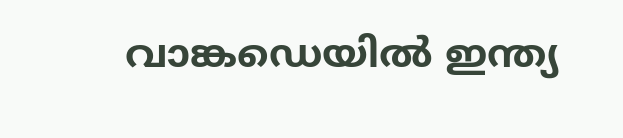വാങ്കഡെയില്‍ ഇന്ത്യ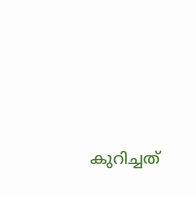കുറിച്ചത്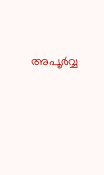അപൂർവ്വ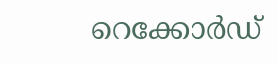റെക്കോർഡ്